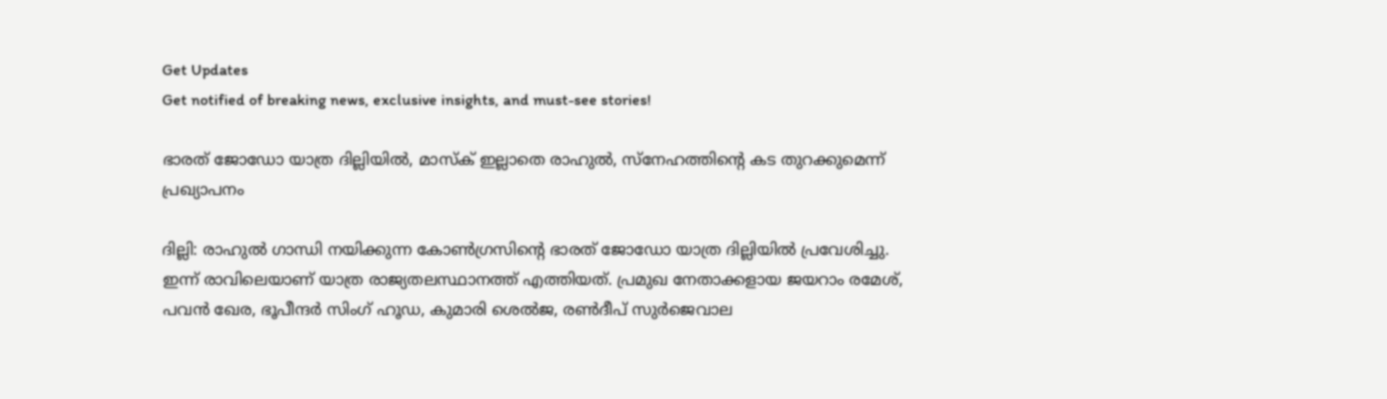Get Updates
Get notified of breaking news, exclusive insights, and must-see stories!

ഭാരത് ജോഡോ യാത്ര ദില്ലിയില്‍, മാസ്ക് ഇല്ലാതെ രാഹുൽ, സ്നേഹത്തിന്റെ കട തുറക്കുമെന്ന് പ്രഖ്യാപനം

ദില്ലി: രാഹുല്‍ ഗാന്ധി നയിക്കുന്ന കോണ്‍ഗ്രസിന്റെ ഭാരത് ജോഡോ യാത്ര ദില്ലിയില്‍ പ്രവേശിച്ചു. ഇന്ന് രാവിലെയാണ് യാത്ര രാജ്യതലസ്ഥാനത്ത് എത്തിയത്. പ്രമുഖ നേതാക്കളായ ജയറാം രമേശ്, പവന്‍ ഖേര, ഭൂപീന്ദര്‍ സിംഗ് ഹൂഡ, കുമാരി ശെല്‍ജ, രണ്‍ദീപ് സുര്‍ജെവാല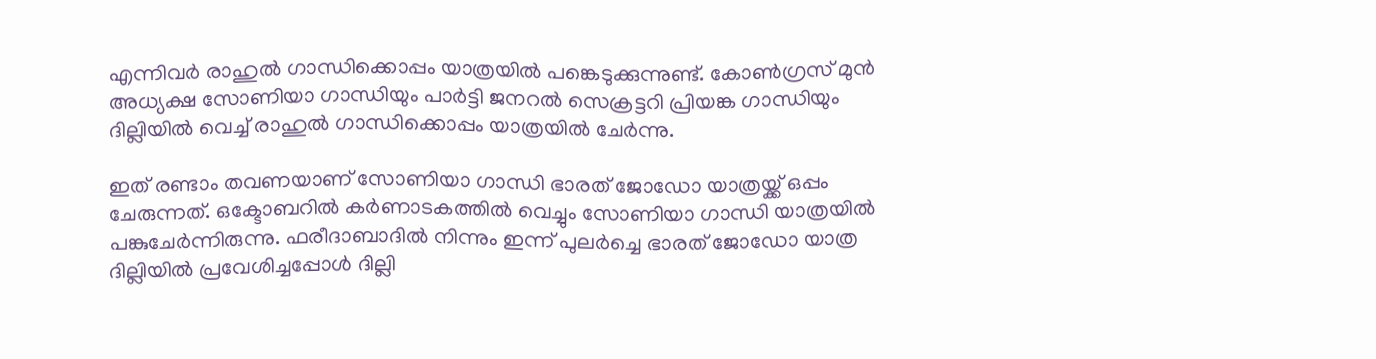എന്നിവര്‍ രാഹുല്‍ ഗാന്ധിക്കൊപ്പം യാത്രയില്‍ പങ്കെടുക്കുന്നുണ്ട്. കോണ്‍ഗ്രസ് മുന്‍ അധ്യക്ഷ സോണിയാ ഗാന്ധിയും പാര്‍ട്ടി ജനറല്‍ സെക്രട്ടറി പ്രിയങ്ക ഗാന്ധിയും ദില്ലിയില്‍ വെച്ച് രാഹുല്‍ ഗാന്ധിക്കൊപ്പം യാത്രയില്‍ ചേര്‍ന്നു.

ഇത് രണ്ടാം തവണയാണ് സോണിയാ ഗാന്ധി ഭാരത് ജോഡോ യാത്രയ്ക്ക് ഒപ്പം ചേരുന്നത്. ഒക്ടോബറില്‍ കര്‍ണാടകത്തില്‍ വെച്ചും സോണിയാ ഗാന്ധി യാത്രയില്‍ പങ്കുചേര്‍ന്നിരുന്നു. ഫരീദാബാദില്‍ നിന്നും ഇന്ന് പുലര്‍ച്ചെ ഭാരത് ജോഡോ യാത്ര ദില്ലിയില്‍ പ്രവേശിച്ചപ്പോള്‍ ദില്ലി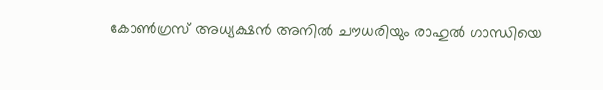കോണ്‍ഗ്രസ് അധ്യക്ഷന്‍ അനില്‍ ചൗധരിയും രാഹുല്‍ ഗാന്ധിയെ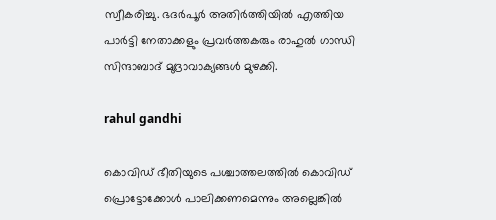സ്വീകരിച്ചു. ഭദര്‍പൂര്‍ അതിര്‍ത്തിയില്‍ എത്തിയ പാര്‍ട്ടി നേതാക്കളും പ്രവര്‍ത്തകരും രാഹുല്‍ ഗാന്ധി സിന്ദാബാദ് മുദ്രാവാക്യങ്ങള്‍ മുഴക്കി.

rahul gandhi

കൊവിഡ് ഭീതിയുടെ പശ്ചാത്തലത്തില്‍ കൊവിഡ് പ്രൊട്ടോക്കോള്‍ പാലിക്കണമെന്നും അല്ലെങ്കില്‍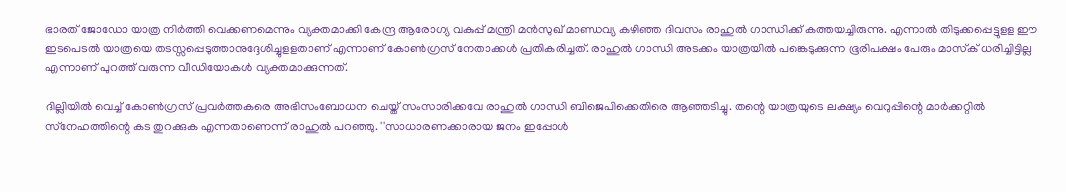ഭാരത് ജോഡോ യാത്ര നിര്‍ത്തി വെക്കണമെന്നും വ്യക്തമാക്കി കേന്ദ്ര ആരോഗ്യ വകുപ്പ് മന്ത്രി മന്‍സുഖ് മാണ്ഡവ്യ കഴിഞ്ഞ ദിവസം രാഹുല്‍ ഗാന്ധിക്ക് കത്തയച്ചിരുന്നു. എന്നാല്‍ തിടുക്കപ്പെട്ടുളള ഈ ഇടപെടല്‍ യാത്രയെ തടസ്സപ്പെടുത്താനുദ്ദേശിച്ചുളളതാണ് എന്നാണ് കോണ്‍ഗ്രസ് നേതാക്കള്‍ പ്രതികരിച്ചത്. രാഹുല്‍ ഗാന്ധി അടക്കം യാത്രയില്‍ പങ്കെടുക്കുന്ന ഭൂരിപക്ഷം പേരും മാസ്‌ക് ധരിച്ചിട്ടില്ല എന്നാണ് പുറത്ത് വരുന്ന വീഡിയോകള്‍ വ്യക്തമാക്കുന്നത്.

ദില്ലിയില്‍ വെച്ച് കോണ്‍ഗ്രസ് പ്രവര്‍ത്തകരെ അഭിസംബോധന ചെയ്ത് സംസാരിക്കവേ രാഹുല്‍ ഗാന്ധി ബിജെപിക്കെതിരെ ആഞ്ഞടിച്ചു. തന്റെ യാത്രയുടെ ലക്ഷ്യം വെറുപ്പിന്റെ മാര്‍ക്കറ്റില്‍ സ്‌നേഹത്തിന്റെ കട തുറക്കുക എന്നതാണെന്ന് രാഹുല്‍ പറഞ്ഞു. ''സാധാരണക്കാരായ ജനം ഇപ്പോള്‍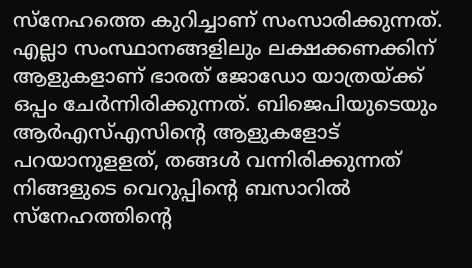സ്‌നേഹത്തെ കുറിച്ചാണ് സംസാരിക്കുന്നത്. എല്ലാ സംസ്ഥാനങ്ങളിലും ലക്ഷക്കണക്കിന് ആളുകളാണ് ഭാരത് ജോഡോ യാത്രയ്ക്ക് ഒപ്പം ചേര്‍ന്നിരിക്കുന്നത്. ബിജെപിയുടെയും ആര്‍എസ്എസിന്റെ ആളുകളോട് പറയാനുളളത്, തങ്ങള്‍ വന്നിരിക്കുന്നത് നിങ്ങളുടെ വെറുപ്പിന്റെ ബസാറില്‍ സ്‌നേഹത്തിന്റെ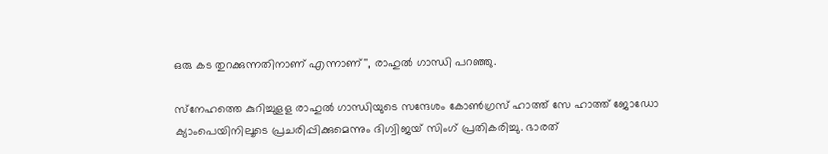ഒരു കട തുറക്കുന്നതിനാണ് എന്നാണ്'', രാഹുല്‍ ഗാന്ധി പറഞ്ഞു.

സ്‌നേഹത്തെ കുറിച്ചുളള രാഹുല്‍ ഗാന്ധിയുടെ സന്ദേശം കോണ്‍ഗ്രസ് ഹാത്ത് സേ ഹാത്ത് ജോഡോ ക്യാംപെയിനിലൂടെ പ്രചരിപ്പിക്കുമെന്നും ദിഗ്വിജയ് സിംഗ് പ്രതികരിച്ചു. ഭാരത്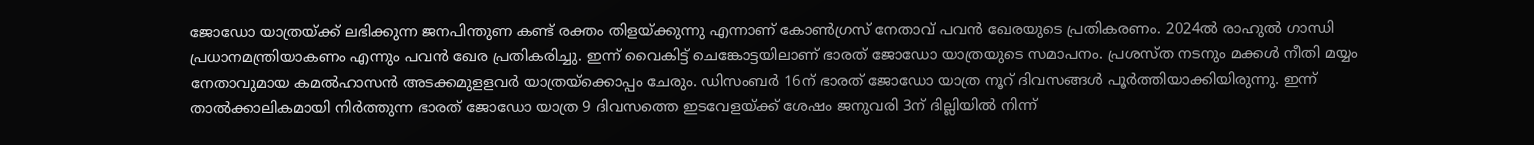ജോഡോ യാത്രയ്ക്ക് ലഭിക്കുന്ന ജനപിന്തുണ കണ്ട് രക്തം തിളയ്ക്കുന്നു എന്നാണ് കോണ്‍ഗ്രസ് നേതാവ് പവന്‍ ഖേരയുടെ പ്രതികരണം. 2024ല്‍ രാഹുല്‍ ഗാന്ധി പ്രധാനമന്ത്രിയാകണം എന്നും പവന്‍ ഖേര പ്രതികരിച്ചു. ഇന്ന് വൈകിട്ട് ചെങ്കോട്ടയിലാണ് ഭാരത് ജോഡോ യാത്രയുടെ സമാപനം. പ്രശസ്ത നടനും മക്കള്‍ നീതി മയ്യം നേതാവുമായ കമല്‍ഹാസന്‍ അടക്കമുളളവര്‍ യാത്രയ്‌ക്കൊപ്പം ചേരും. ഡിസംബര്‍ 16ന് ഭാരത് ജോഡോ യാത്ര നൂറ് ദിവസങ്ങള്‍ പൂര്‍ത്തിയാക്കിയിരുന്നു. ഇന്ന് താല്‍ക്കാലികമായി നിര്‍ത്തുന്ന ഭാരത് ജോഡോ യാത്ര 9 ദിവസത്തെ ഇടവേളയ്ക്ക് ശേഷം ജനുവരി 3ന് ദില്ലിയില്‍ നിന്ന്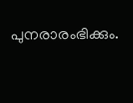പുനരാരംഭിക്കും.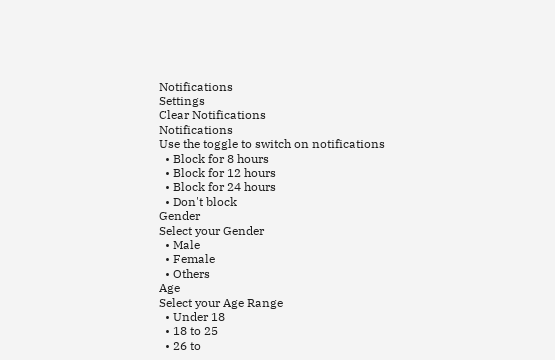Notifications
Settings
Clear Notifications
Notifications
Use the toggle to switch on notifications
  • Block for 8 hours
  • Block for 12 hours
  • Block for 24 hours
  • Don't block
Gender
Select your Gender
  • Male
  • Female
  • Others
Age
Select your Age Range
  • Under 18
  • 18 to 25
  • 26 to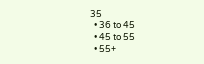35
  • 36 to 45
  • 45 to 55
  • 55+